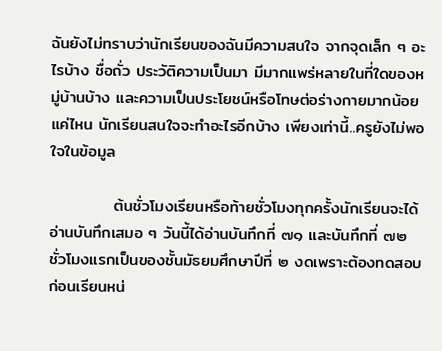ฉันยังไม่ทราบว่านักเรียนของฉันมีความสนใจ จากจุดเล็ก ๆ อะไรบ้าง ชื่อถั่ว ประวัติความเป็นมา มีมากแพร่หลายในที่ใดของหมู่บ้านบ้าง และความเป็นประโยชน์หรือโทษต่อร่างกายมากน้อยแค่ไหน นักเรียนสนใจจะทำอะไรอีกบ้าง เพียงเท่านี้..ครูยังไม่พอใจในข้อมูล

           ต้นชั่วโมงเรียนหรือท้ายชั่วโมงทุกครั้งนักเรียนจะได้อ่านบันทึกเสมอ ๆ วันนี้ได้อ่านบันทึกที่ ๗๑ และบันทึกที่ ๗๒ ชั่วโมงแรกเป็นของชั้นมัธยมศึกษาปีที่ ๒ งดเพราะต้องทดสอบก่อนเรียนหน่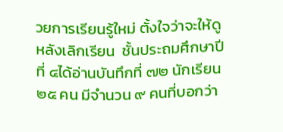วยการเรียนรู้ใหม่ ตั้งใจว่าจะให้ดูหลังเลิกเรียน  ชั้นประถมศึกษาปีที่ ๔ได้อ่านบันทึกที่ ๗๒ นักเรียน ๒๕ คน มีจำนวน ๙ คนที่บอกว่า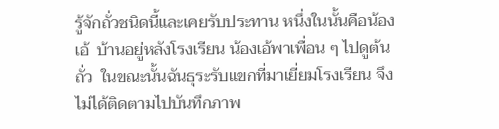รู้จักถั่วชนิดนี้และเคยรับประทาน หนึ่งในนั้นคือน้องเอ้  บ้านอยู่หลังโรงเรียน น้องเอ้พาเพื่อน ๆ ไปดูต้นถั่ว  ในขณะนั้นฉันธุระรับแขกที่มาเยี่ยมโรงเรียน จึงไม่ได้ติดตามไปบันทึกภาพ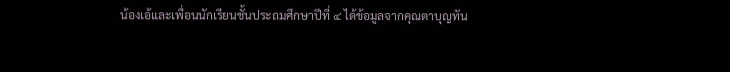น้องเอ้และเพื่อนนักเรียนชั้นประถมศึกษาปีที่ ๔ ได้ข้อมูลจากคุณตาบุญทัน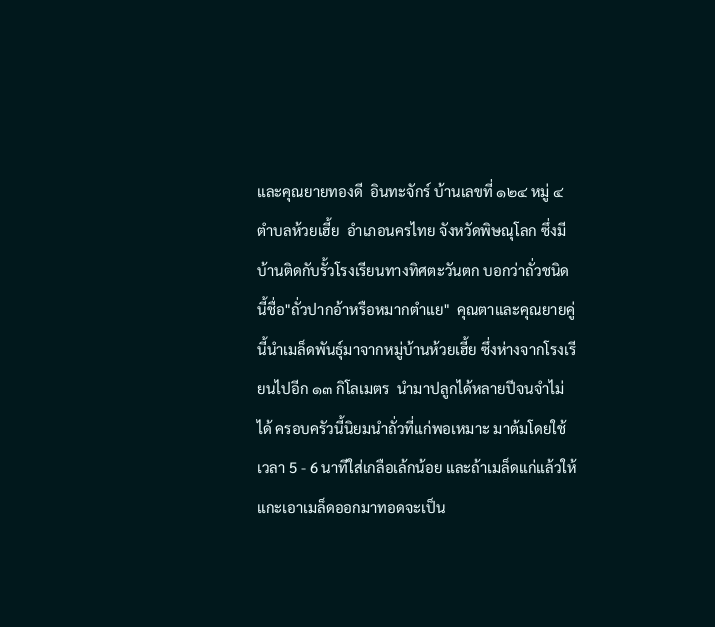และคุณยายทองดี  อินทะจักร์ บ้านเลขที่ ๑๒๔ หมู่ ๔ ตำบลห้วยเฮี้ย  อำเภอนครไทย จังหวัดพิษณุโลก ซึ่งมีบ้านติดกับรั้วโรงเรียนทางทิศตะวันตก บอกว่าถั่วชนิดนี้ชื่อ"ถั่วปากอ้าหรือหมากตำแย"  คุณตาและคุณยายคู่นี้นำเมล็ดพันธุ์มาจากหมู่บ้านห้วยเฮี้ย ซึ่งห่างจากโรงเรียนไปอีก ๑๓ กิโลเมตร  นำมาปลูกได้หลายปีจนจำไม่ได้ ครอบครัวนี้นิยมนำถั่วที่แก่พอเหมาะ มาต้มโดยใช้เวลา 5 - 6 นาทีใส่เกลือเล้กน้อย และถ้าเมล็ดแก่แล้วให้แกะเอาเมล็ดออกมาทอดจะเป็น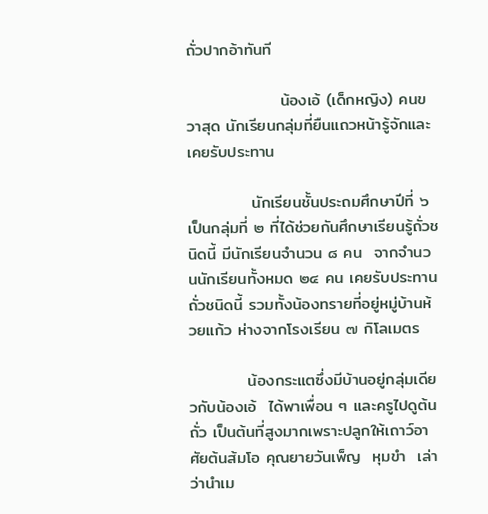ถั่วปากอ้าทันที

                น้องเอ้ (เด็กหญิง) คนขวาสุด นักเรียนกลุ่มที่ยืนแถวหน้ารู้จักและเคยรับประทาน

           นักเรียนชั้นประถมศึกษาปีที่ ๖  เป็นกลุ่มที่ ๒ ที่ได้ช่วยกันศึกษาเรียนรู้ถั่วชนิดนี้ มีนักเรียนจำนวน ๘ คน  จากจำนวนนักเรียนทั้งหมด ๒๔ คน เคยรับประทานถั่วชนิดนี้ รวมทั้งน้องทรายที่อยู่หมู่บ้านห้วยแก้ว ห่างจากโรงเรียน ๗ กิโลเมตร

          น้องกระแตซึ่งมีบ้านอยู่กลุ่มเดียวกับน้องเอ้  ได้พาเพื่อน ๆ และครูไปดูต้นถั่ว เป็นต้นที่สูงมากเพราะปลูกให้เถาว์อาศัยต้นส้มโอ คุณยายวันเพ็ญ  หุมขำ  เล่าว่านำเม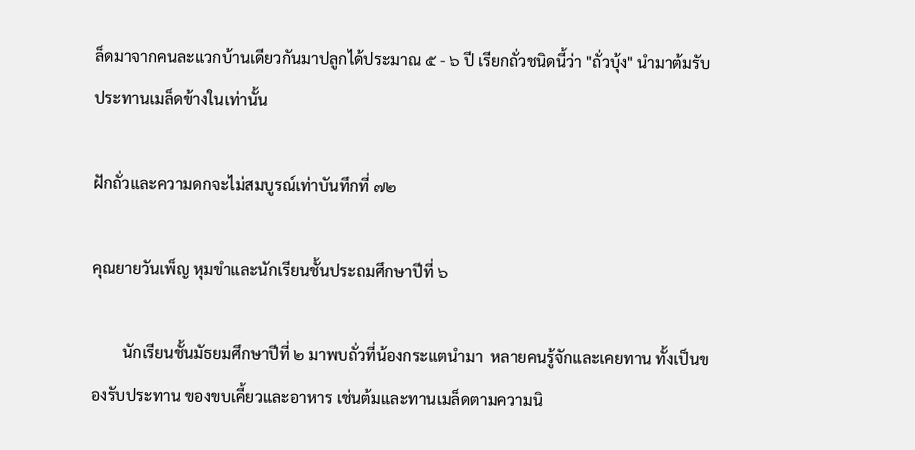ล็ดมาจากคนละแวกบ้านเดียวกันมาปลูกได้ประมาณ ๕ - ๖ ปี เรียกถั่วชนิดนี้ว่า "ถั่วบุ้ง" นำมาต้มรับประทานเมล็ดข้างในเท่านั้น

ฝักถั่วและความดกจะไม่สมบูรณ์เท่าบันทึกที่ ๗๒

คุณยายวันเพ็ญ หุมขำและนักเรียนชั้นประถมศึกษาปีที่ ๖

        นักเรียนชั้นมัธยมศึกษาปีที่ ๒ มาพบถั่วที่น้องกระแตนำมา  หลายคนรู้จักและเคยทาน ทั้งเป็นของรับประทาน ของขบเคี้ยวและอาหาร เช่นต้มและทานเมล็ดตามความนิ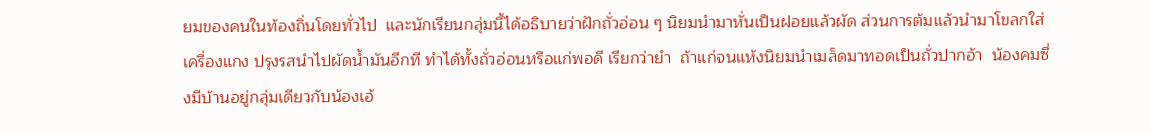ยมของคนในท้องถิ่นโดยทั่วไป  และนักเรียนกลุ่มนี้ได้อธิบายว่าฝักถั่วอ่อน ๆ นิยมนำมาหั่นเป็นฝอยแล้วผัด ส่วนการต้มแล้วนำมาโขลกใส่เครื่องแกง ปรุงรสนำไปผัดน้ำมันอีกที ทำได้ทั้งถั่วอ่อนหรือแก่พอดี เรียกว่ายำ  ถ้าแก่จนแห้งนิยมนำเมล็ดมาทอดเป็นถั่วปากอ้า  น้องคมซึ่งมีบ้านอยู่กลุ่มเดียวกับน้องเอ้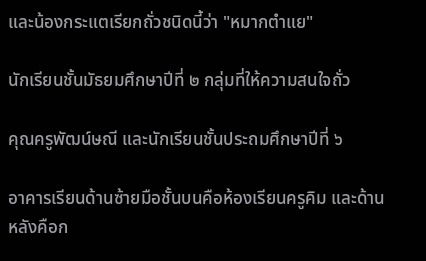และน้องกระแตเรียกถั่วชนิดนี้ว่า "หมากตำแย"

นักเรียนชั้นมัธยมศึกษาปีที่ ๒ กลุ่มที่ให้ความสนใจถั่ว

คุณครูพัฒน์ษณี และนักเรียนชั้นประถมศึกษาปีที่ ๖

อาคารเรียนด้านซ้ายมือชั้นบนคือห้องเรียนครูคิม และด้านหลังคือก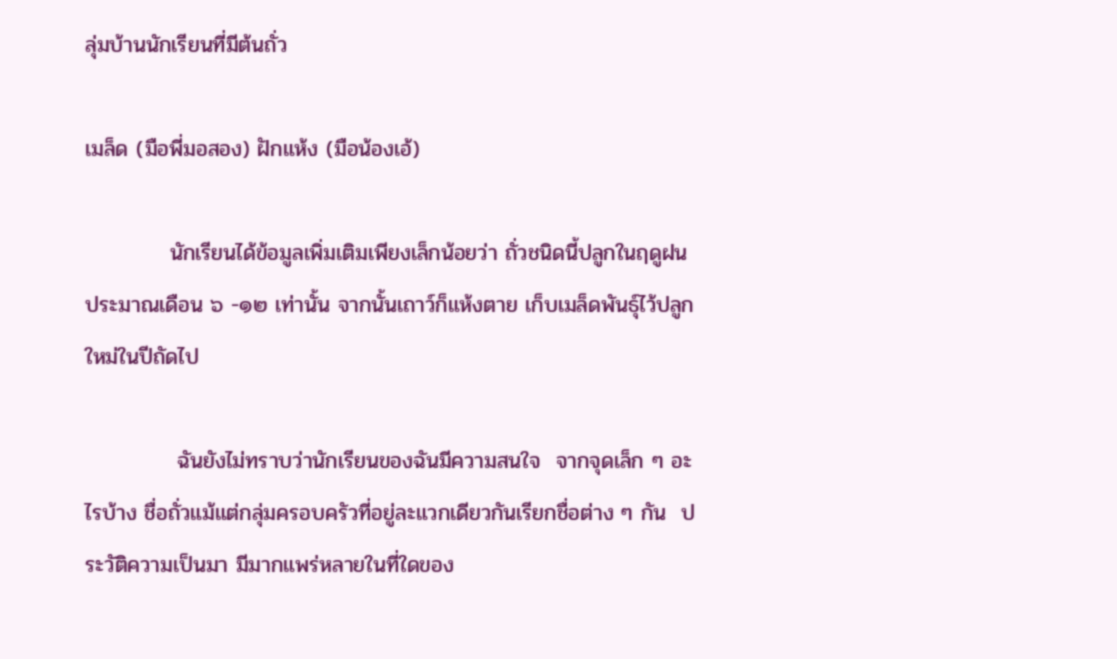ลุ่มบ้านนักเรียนที่มีต้นถั่ว

เมล็ด (มือพี่มอสอง) ฝักแห้ง (มือน้องเอ้)

           นักเรียนได้ข้อมูลเพิ่มเติมเพียงเล็กน้อยว่า ถั่วชนิดนี้ปลูกในฤดูฝน ประมาณเดือน ๖ -๑๒ เท่านั้น จากนั้นเถาว์ก็แห้งตาย เก็บเมล็ดพันธุ์ไว้ปลูกใหม่ในปีถัดไป

            ฉันยังไม่ทราบว่านักเรียนของฉันมีความสนใจ  จากจุดเล็ก ๆ อะไรบ้าง ชื่อถั่วแม้แต่กลุ่มครอบครัวที่อยู่ละแวกเดียวกันเรียกชื่อต่าง ๆ กัน  ประวัติความเป็นมา มีมากแพร่หลายในที่ใดของ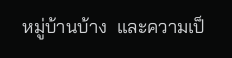หมู่บ้านบ้าง  และความเป็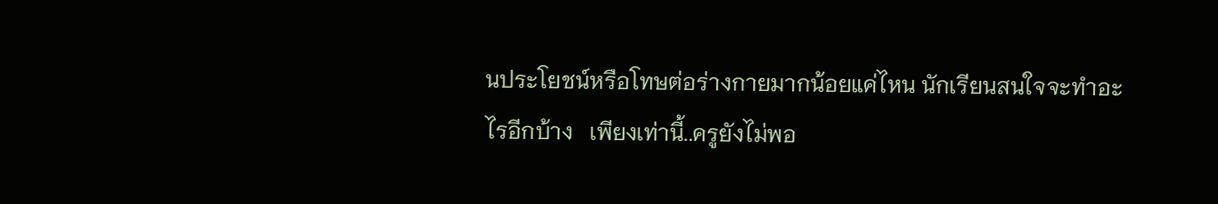นประโยชน์หรือโทษต่อร่างกายมากน้อยแค่ไหน นักเรียนสนใจจะทำอะไรอีกบ้าง   เพียงเท่านี้..ครูยังไม่พอ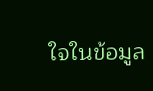ใจในข้อมูล